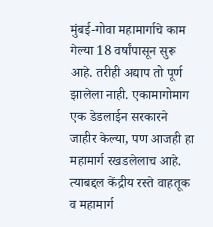मुंबई-गोवा महामार्गाचे काम गेल्या 18 वर्षांपासून सुरू आहे. तरीही अद्याप तो पूर्ण झालेला नाही. एकामागोमाग एक डेडलाईन सरकारने जाहीर केल्या, पण आजही हा महामार्ग रखडलेलाच आहे. त्याबद्दल केंद्रीय रस्ते वाहतूक व महामार्ग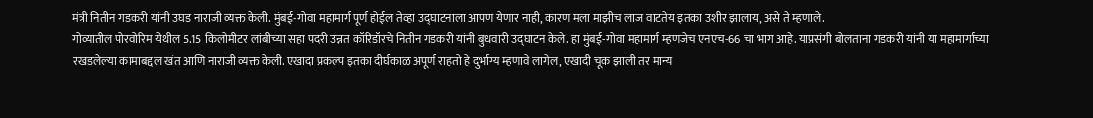मंत्री नितीन गडकरी यांनी उघड नाराजी व्यक्त केली. मुंबई-गोवा महामार्ग पूर्ण होईल तेव्हा उद्घाटनाला आपण येणार नाही, कारण मला माझीच लाज वाटतेय इतका उशीर झालाय, असे ते म्हणाले.
गोव्यातील पोरवोरिम येथील 5.15 किलोमीटर लांबीच्या सहा पदरी उन्नत कॉरिडॉरचे नितीन गडकरी यांनी बुधवारी उद्घाटन केले. हा मुंबई-गोवा महामार्ग म्हणजेच एनएच-66 चा भाग आहे. याप्रसंगी बोलताना गडकरी यांनी या महामार्गाच्या रखडलेल्या कामाबद्दल खंत आणि नाराजी व्यक्त केली. एखादा प्रकल्प इतका दीर्घकाळ अपूर्ण राहतो हे दुर्भाग्य म्हणावे लागेल, एखादी चूक झाली तर मान्य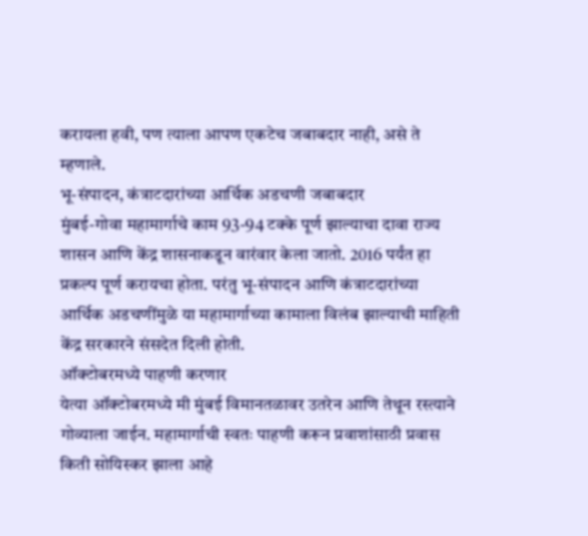करायला हवी, पण त्याला आपण एकटेच जबाबदार नाही, असे ते म्हणाले.
भू-संपादन, कंत्राटदारांच्या आर्थिक अडचणी जबाबदार
मुंबई-गोवा महामार्गाचे काम 93-94 टक्के पूर्ण झाल्याचा दावा राज्य शासन आणि केंद्र शासनाकडून वारंवार केला जातो. 2016 पर्यंत हा प्रकल्प पूर्ण करायचा होता. परंतु भू-संपादन आणि कंत्राटदारांच्या आर्थिक अडचणींमुळे या महामार्गाच्या कामाला विलंब झाल्याची माहिती केंद्र सरकारने संसदेत दिली होती.
ऑक्टोबरमध्ये पाहणी करणार
येत्या ऑक्टोबरमध्ये मी मुंबई विमानतळावर उतरेन आणि तेथून रस्त्याने गोव्याला जाईन. महामार्गाची स्वतः पाहणी करून प्रवाशांसाठी प्रवास किती सोयिस्कर झाला आहे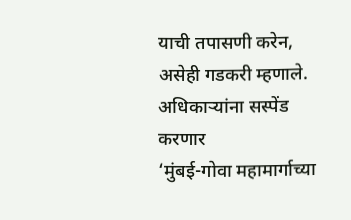याची तपासणी करेन, असेही गडकरी म्हणाले.
अधिकाऱ्यांना सस्पेंड करणार
‘मुंबई-गोवा महामार्गाच्या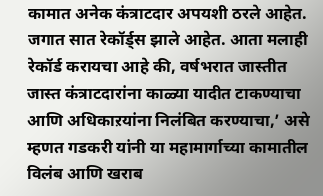कामात अनेक कंत्राटदार अपयशी ठरले आहेत. जगात सात रेकॉर्ड्स झाले आहेत. आता मलाही रेकॉर्ड करायचा आहे की, वर्षभरात जास्तीत जास्त कंत्राटदारांना काळ्या यादीत टाकण्याचा आणि अधिकाऱयांना निलंबित करण्याचा,’ असे म्हणत गडकरी यांनी या महामार्गाच्या कामातील विलंब आणि खराब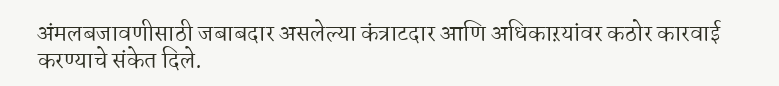अंमलबजावणीसाठी जबाबदार असलेल्या कंत्राटदार आणि अधिकाऱयांवर कठोर कारवाई करण्याचे संकेत दिले.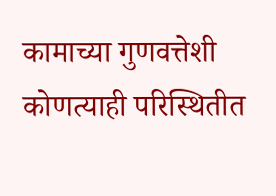कामाच्या गुणवत्तेशी कोणत्याही परिस्थितीत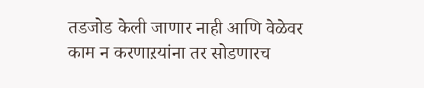तडजोड केली जाणार नाही आणि वेळेवर काम न करणाऱयांना तर सोडणारच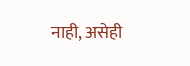नाही, असेही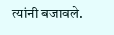त्यांनी बजावले.